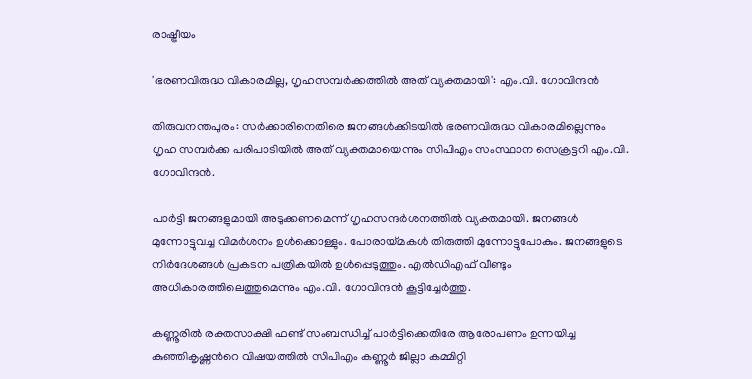രാഷ്ട്രീയം

'ഭരണവിരുദ്ധ വികാരമില്ല, ഗൃഹസമ്പർക്കത്തിൽ അത് വ്യക്തമായി': എം.വി. ഗോവിന്ദൻ

തിരുവനന്തപുരം: സർക്കാരിനെതിരെ ജനങ്ങൾക്കിടയിൽ ഭരണവിരുദ്ധ വികാരമില്ലെന്നും ഗൃഹ സമ്പർക്ക പരിപാടിയിൽ അത് വ്യക്തമായെന്നും സിപിഎം സംസ്ഥാന സെക്രട്ടറി എം.വി. ഗോവിന്ദൻ.

പാർട്ടി ജനങ്ങളുമായി അടുക്കണമെന്ന് ഗൃഹസന്ദർശനത്തിൽ വ്യക്തമായി. ജനങ്ങൾ മുന്നോട്ടുവച്ച വിമർശനം ഉൾക്കൊള്ളും. പോരായ്മകൾ തിരുത്തി മുന്നോട്ടുപോകും. ജനങ്ങളുടെ നിർദേശങ്ങൾ പ്രകടന പത്രികയിൽ ഉൾപ്പെടുത്തും. എൽഡിഎഫ് വീണ്ടും അധികാരത്തിലെത്തുമെന്നും എം.വി. ഗോവിന്ദൻ കൂട്ടിച്ചേർത്തു.

കണ്ണൂരിൽ രക്തസാക്ഷി ഫണ്ട് സംബന്ധിച്ച് പാർട്ടിക്കെതിരേ ആരോപണം ഉന്നയിച്ച കുഞ്ഞികൃഷ്ണന്‍റെ വിഷയത്തിൽ സിപിഎം കണ്ണൂർ ജില്ലാ കമ്മിറ്റി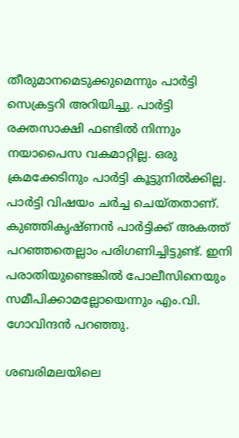തീരുമാനമെടുക്കുമെന്നും പാർട്ടി സെക്രട്ടറി അറിയിച്ചു. പാർട്ടി രക്തസാക്ഷി ഫണ്ടിൽ നിന്നും നയാപൈസ വകമാറ്റില്ല. ഒരു ക്രമക്കേടിനും പാർട്ടി കൂട്ടുനിൽക്കില്ല. പാർട്ടി വിഷയം ചർച്ച ചെയ്തതാണ്. കുഞ്ഞികൃഷ്ണൻ പാർട്ടിക്ക് അകത്ത് പറഞ്ഞതെല്ലാം പരിഗണിച്ചിട്ടുണ്ട്. ഇനി പരാതിയുണ്ടെങ്കിൽ പോലീസിനെയും സമീപിക്കാമല്ലോയെന്നും എം.വി. ഗോവിന്ദൻ പറഞ്ഞു.

ശബരിമലയിലെ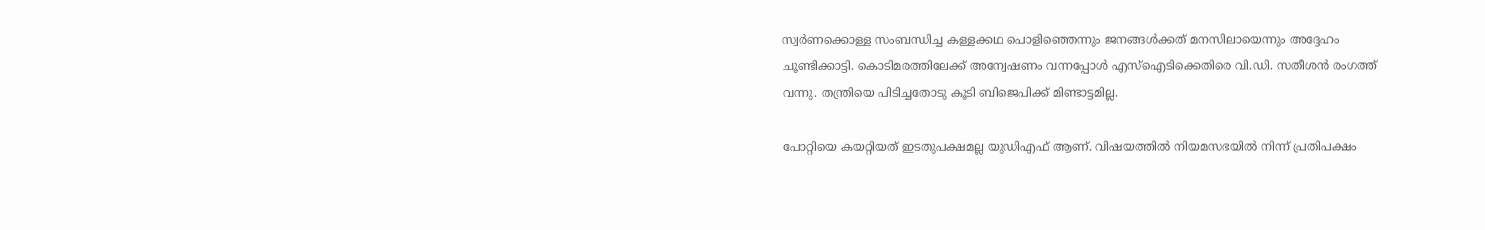സ്വർണക്കൊള്ള സംബന്ധിച്ച കള്ളക്കഥ പൊളിഞ്ഞെന്നും ജനങ്ങൾക്കത് മനസിലായെന്നും അദ്ദേഹം ചൂണ്ടിക്കാട്ടി. കൊടിമരത്തിലേക്ക് അന്വേഷണം വന്നപ്പോൾ എസ്ഐടിക്കെതിരെ വി.ഡി. സതീശൻ രംഗത്ത് വന്നു. തന്ത്രിയെ പിടിച്ചതോടു കൂടി ബിജെപിക്ക് മിണ്ടാട്ടമില്ല.

പോറ്റിയെ കയറ്റിയത് ഇടതുപക്ഷമല്ല യുഡിഎഫ് ആണ്. വിഷയത്തിൽ നിയമസഭയിൽ നിന്ന് പ്രതിപക്ഷം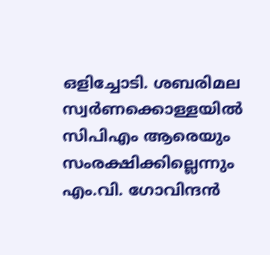ഒളിച്ചോടി. ശബരിമല സ്വർണക്കൊള്ളയിൽ സിപിഎം ആരെയും സംരക്ഷിക്കില്ലെന്നും എം.വി. ഗോവിന്ദൻ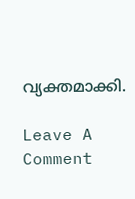വ്യക്തമാക്കി.

Leave A Comment